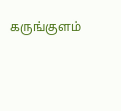கருங்குளம்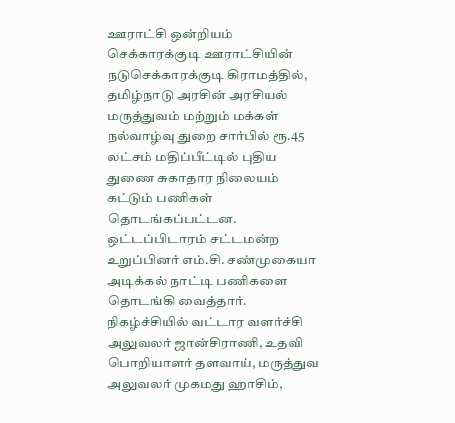ஊராட்சி ஒன்றியம் செக்காரக்குடி ஊராட்சியின் நடுசெக்காரக்குடி கிராமத்தில், தமிழ்நாடு அரசின் அரசியல் மருத்துவம் மற்றும் மக்கள் நல்வாழ்வு துறை சார்பில் ரூ.45 லட்சம் மதிப்பீட்டில் புதிய துணை சுகாதார நிலையம் கட்டும் பணிகள் தொடங்கப்பட்டன.
ஒட்டப்பிடாரம் சட்டமன்ற உறுப்பினர் எம்.சி. சண்முகையா அடிக்கல் நாட்டி பணிகளை தொடங்கி வைத்தார்.
நிகழ்ச்சியில் வட்டார வளர்ச்சி அலுவலர் ஜான்சிராணி, உதவி பொறியாளர் தளவாய், மருத்துவ அலுவலர் முகமது ஹாசிம்,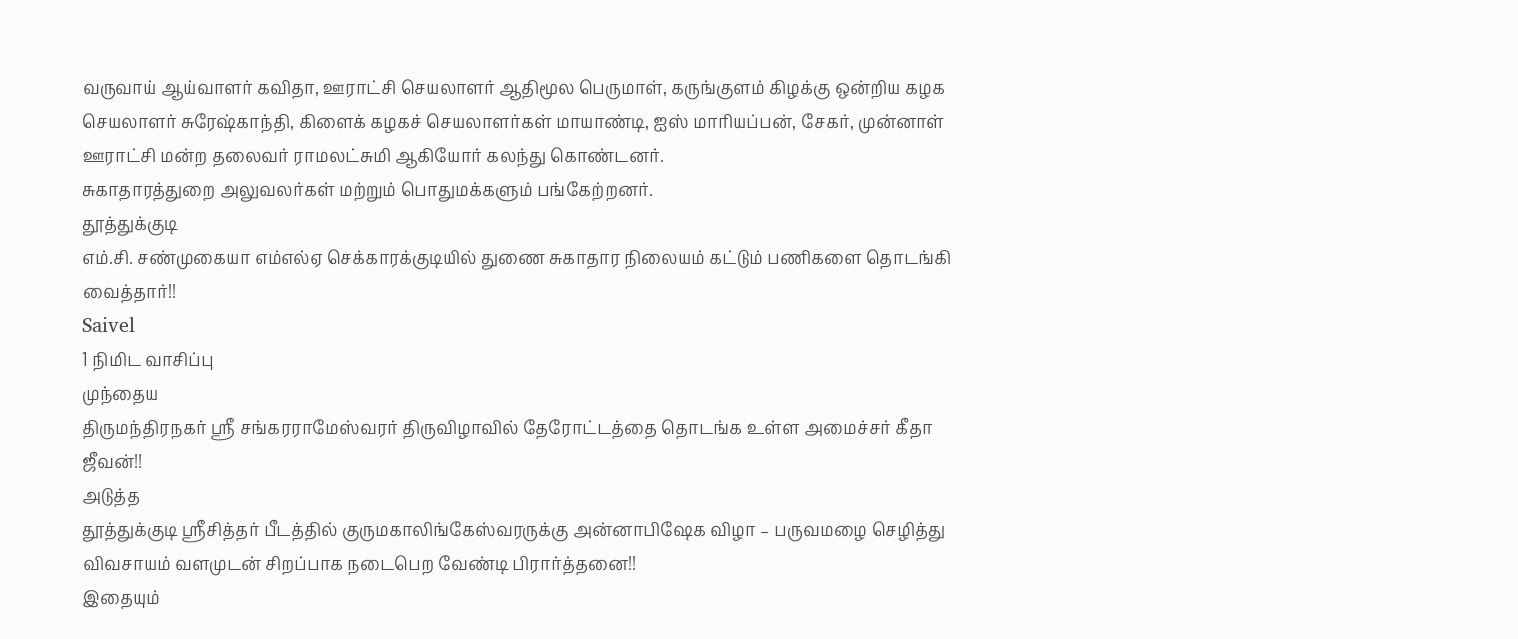வருவாய் ஆய்வாளர் கவிதா, ஊராட்சி செயலாளர் ஆதிமூல பெருமாள், கருங்குளம் கிழக்கு ஒன்றிய கழக செயலாளர் சுரேஷ்காந்தி, கிளைக் கழகச் செயலாளர்கள் மாயாண்டி, ஐஸ் மாரியப்பன், சேகர், முன்னாள் ஊராட்சி மன்ற தலைவர் ராமலட்சுமி ஆகியோர் கலந்து கொண்டனர்.
சுகாதாரத்துறை அலுவலர்கள் மற்றும் பொதுமக்களும் பங்கேற்றனர்.
தூத்துக்குடி
எம்.சி. சண்முகையா எம்எல்ஏ செக்காரக்குடியில் துணை சுகாதார நிலையம் கட்டும் பணிகளை தொடங்கி வைத்தார்!!
Saivel
1 நிமிட வாசிப்பு
முந்தைய
திருமந்திரநகர் ஸ்ரீ சங்கரராமேஸ்வரர் திருவிழாவில் தேரோட்டத்தை தொடங்க உள்ள அமைச்சர் கீதா ஜீவன்!!
அடுத்த
தூத்துக்குடி ஸ்ரீசித்தர் பீடத்தில் குருமகாலிங்கேஸ்வரருக்கு அன்னாபிஷேக விழா – பருவமழை செழித்து விவசாயம் வளமுடன் சிறப்பாக நடைபெற வேண்டி பிரார்த்தனை!!
இதையும்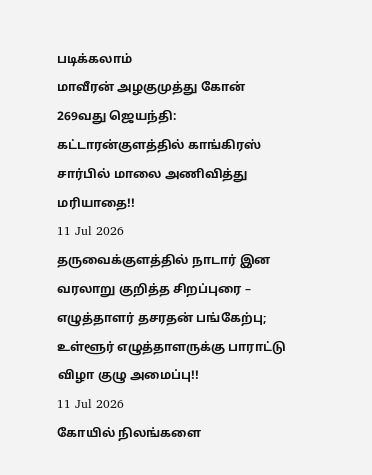படிக்கலாம்
மாவீரன் அழகுமுத்து கோன் 269வது ஜெயந்தி: கட்டாரன்குளத்தில் காங்கிரஸ் சார்பில் மாலை அணிவித்து மரியாதை!!
11 Jul 2026
தருவைக்குளத்தில் நாடார் இன வரலாறு குறித்த சிறப்புரை – எழுத்தாளர் தசரதன் பங்கேற்பு; உள்ளூர் எழுத்தாளருக்கு பாராட்டு விழா குழு அமைப்பு!!
11 Jul 2026
கோயில் நிலங்களை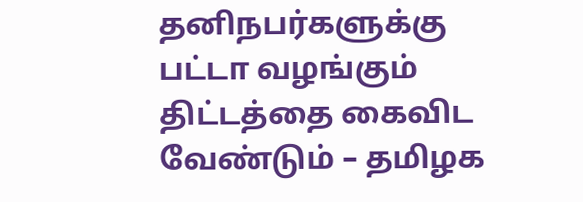தனிநபர்களுக்கு பட்டா வழங்கும் திட்டத்தை கைவிட வேண்டும் – தமிழக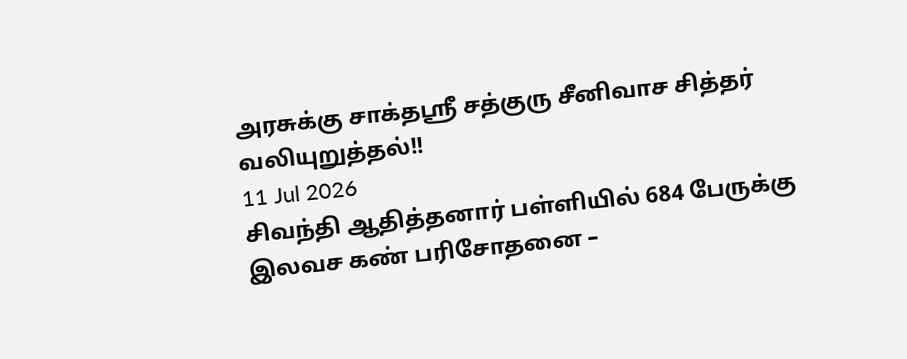அரசுக்கு சாக்தஸ்ரீ சத்குரு சீனிவாச சித்தர் வலியுறுத்தல்!!
11 Jul 2026
சிவந்தி ஆதித்தனார் பள்ளியில் 684 பேருக்கு இலவச கண் பரிசோதனை –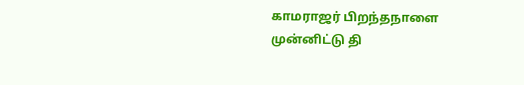காமராஜர் பிறந்தநாளை முன்னிட்டு தி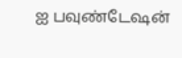ஐ பவுண்டேஷன்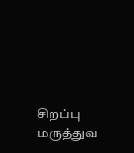சிறப்பு மருத்துவ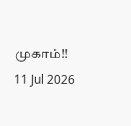முகாம்!!
11 Jul 2026